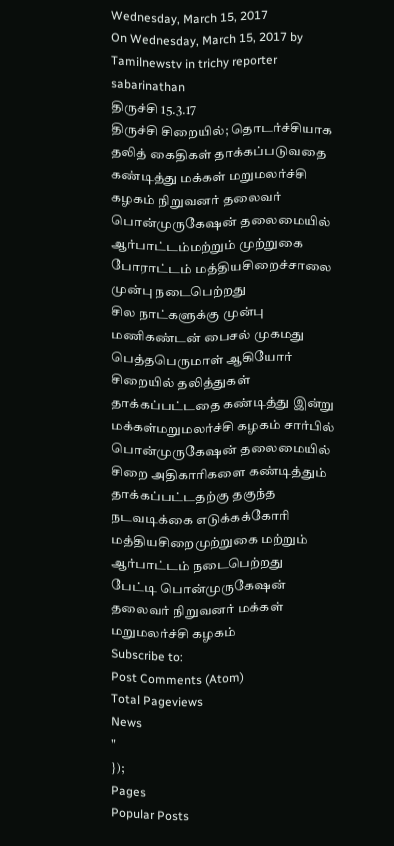Wednesday, March 15, 2017
On Wednesday, March 15, 2017 by Tamilnewstv in trichy reporter sabarinathan
திருச்சி 15.3.17
திருச்சி சிறையில்; தொடர்ச்சியாக தலித் கைதிகள் தாக்கப்படுவதை கண்டித்து மக்கள் மறுமலர்ச்சி கழகம் நிறுவனர் தலைவர் பொன்முருகேஷன் தலைமையில் ஆர்பாட்டம்மற்றும் முற்றுகை போராட்டம் மத்தியசிறைச்சாலை முன்பு நடைபெற்றது
சில நாட்களுக்கு முன்பு மணிகண்டன் பைசல் முகமது பெத்தபெருமாள் ஆகியோர் சிறையில் தலித்துகள் தாக்கப்பட்டதை கண்டித்து இன்று மக்கள்மறுமலர்ச்சி கழகம் சார்பில் பொன்முருகேஷன் தலைமையில் சிறை அதிகாரிகளை கண்டித்தும் தாக்கப்பட்டதற்கு தகுந்த நடவடிக்கை எடுக்கக்கோரி மத்தியசிறைமுற்றுகை மற்றும் ஆர்பாட்டம் நடைபெற்றது
பேட்டி பொன்முருகேஷன் தலைவர் நிறுவனர் மக்கள் மறுமலர்ச்சி கழகம்
Subscribe to:
Post Comments (Atom)
Total Pageviews
News
"
});
Pages
Popular Posts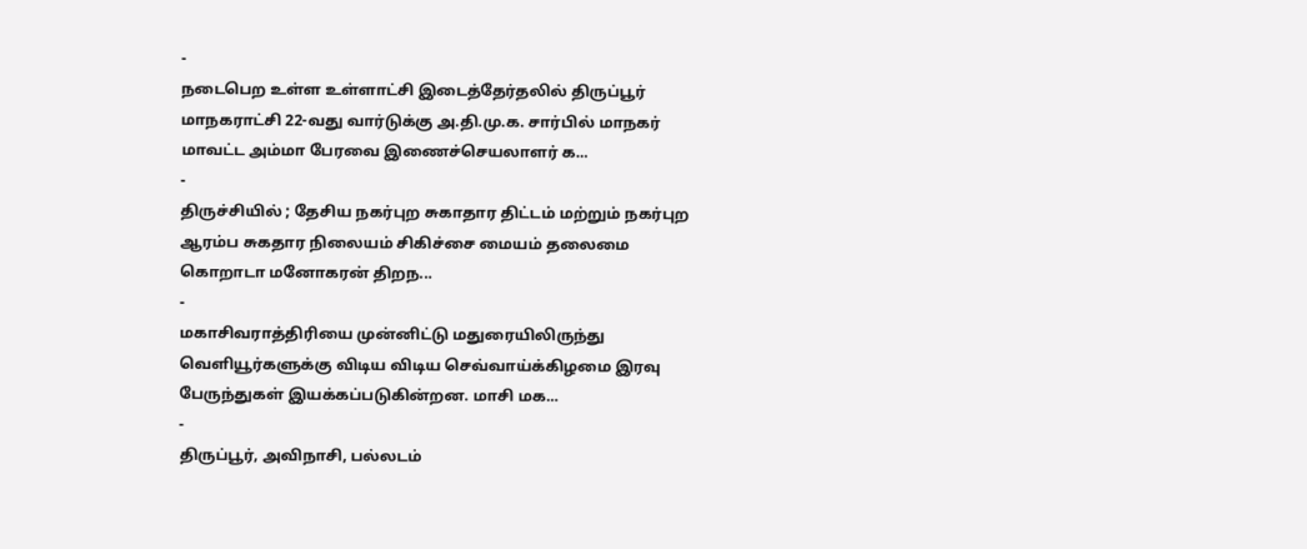-
நடைபெற உள்ள உள்ளாட்சி இடைத்தேர்தலில் திருப்பூர் மாநகராட்சி 22-வது வார்டுக்கு அ.தி.மு.க. சார்பில் மாநகர் மாவட்ட அம்மா பேரவை இணைச்செயலாளர் க...
-
திருச்சியில் ; தேசிய நகர்புற சுகாதார திட்டம் மற்றும் நகர்புற ஆரம்ப சுகதார நிலையம் சிகிச்சை மையம் தலைமை கொறாடா மனோகரன் திறந...
-
மகாசிவராத்திரியை முன்னிட்டு மதுரையிலிருந்து வெளியூர்களுக்கு விடிய விடிய செவ்வாய்க்கிழமை இரவு பேருந்துகள் இயக்கப்படுகின்றன. மாசி மக...
-
திருப்பூர், அவிநாசி, பல்லடம்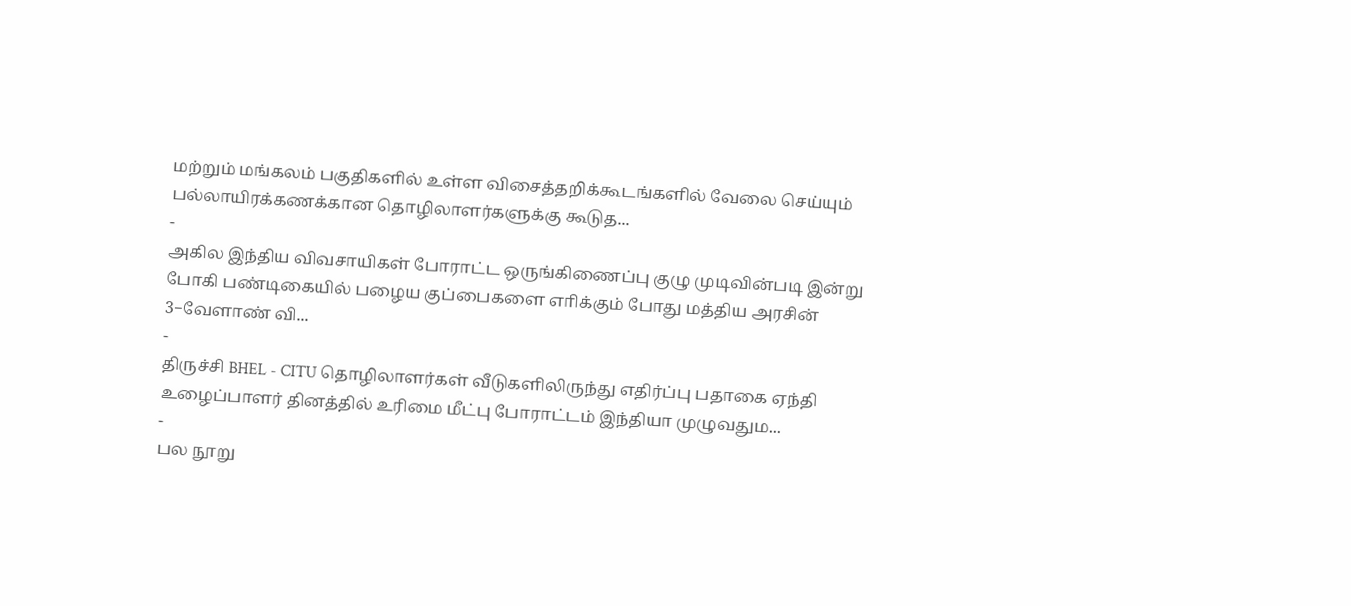மற்றும் மங்கலம் பகுதிகளில் உள்ள விசைத்தறிக்கூடங்களில் வேலை செய்யும் பல்லாயிரக்கணக்கான தொழிலாளர்களுக்கு கூடுத...
-
அகில இந்திய விவசாயிகள் போராட்ட ஒருங்கிணைப்பு குழு முடிவின்படி இன்று போகி பண்டிகையில் பழைய குப்பைகளை எாிக்கும் போது மத்திய அரசின் 3−வேளாண் வி...
-
திருச்சி BHEL - CITU தொழிலாளர்கள் வீடுகளிலிருந்து எதிர்ப்பு பதாகை ஏந்தி உழைப்பாளர் தினத்தில் உரிமை மீட்பு போராட்டம் இந்தியா முழுவதும...
-
பல நூறு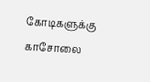கோடிகளுக்கு காசோலை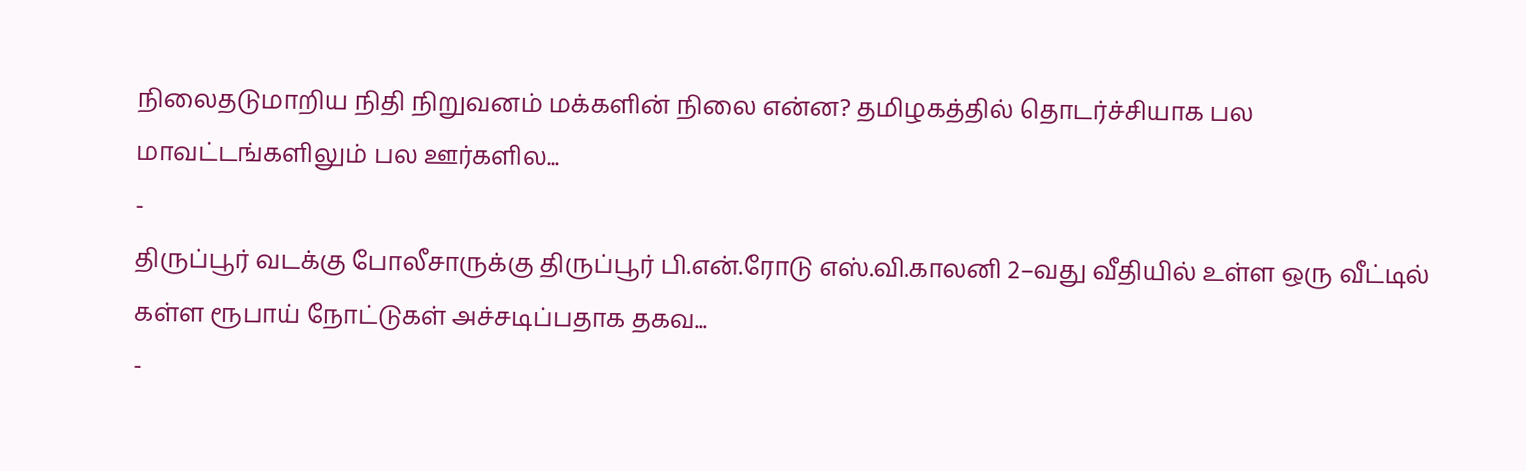நிலைதடுமாறிய நிதி நிறுவனம் மக்களின் நிலை என்ன? தமிழகத்தில் தொடர்ச்சியாக பல மாவட்டங்களிலும் பல ஊர்களில...
-
திருப்பூர் வடக்கு போலீசாருக்கு திருப்பூர் பி.என்.ரோடு எஸ்.வி.காலனி 2–வது வீதியில் உள்ள ஒரு வீட்டில் கள்ள ரூபாய் நோட்டுகள் அச்சடிப்பதாக தகவ...
-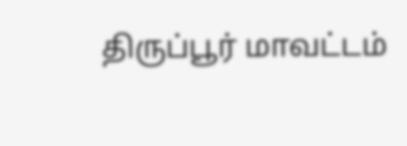திருப்பூர் மாவட்டம்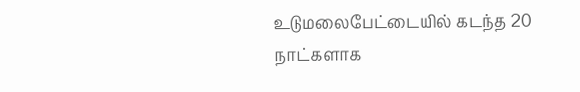உடுமலைபேட்டையில் கடந்த 20 நாட்களாக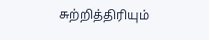சுற்றித்திரியும்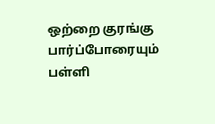ஒற்றை குரங்கு பார்ப்போரையும் பள்ளி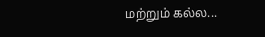மற்றும் கல்ல...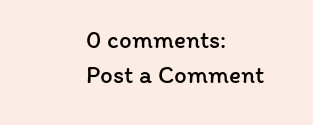0 comments:
Post a Comment